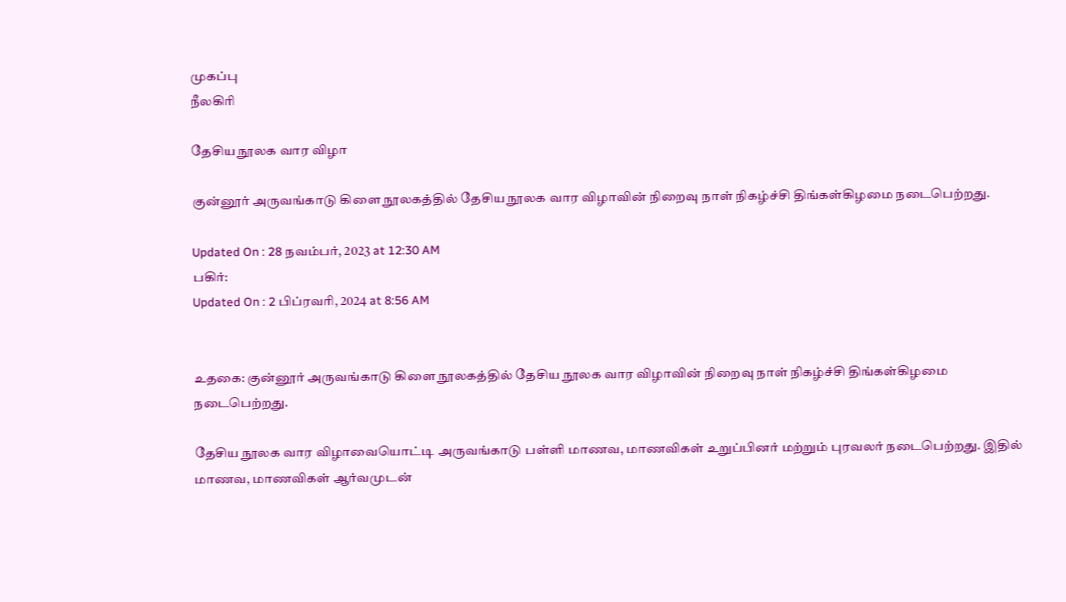முகப்பு
நீலகிரி

தேசிய நூலக வார விழா

குன்னூர் அருவங்காடு கிளை நூலகத்தில் தேசிய நூலக வார விழாவின் நிறைவு நாள் நிகழ்ச்சி திங்கள்கிழமை நடைபெற்றது.

Updated On : 28 நவம்பர், 2023 at 12:30 AM
பகிர்:
Updated On : 2 பிப்ரவரி, 2024 at 8:56 AM


உதகை: குன்னூர் அருவங்காடு கிளை நூலகத்தில் தேசிய நூலக வார விழாவின் நிறைவு நாள் நிகழ்ச்சி திங்கள்கிழமை நடைபெற்றது.

தேசிய நூலக வார விழாவையொட்டி அருவங்காடு பள்ளி மாணவ, மாணவிகள் உறுப்பினர் மற்றும் புரவலர் நடைபெற்றது. இதில் மாணவ, மாணவிகள் ஆர்வமுடன்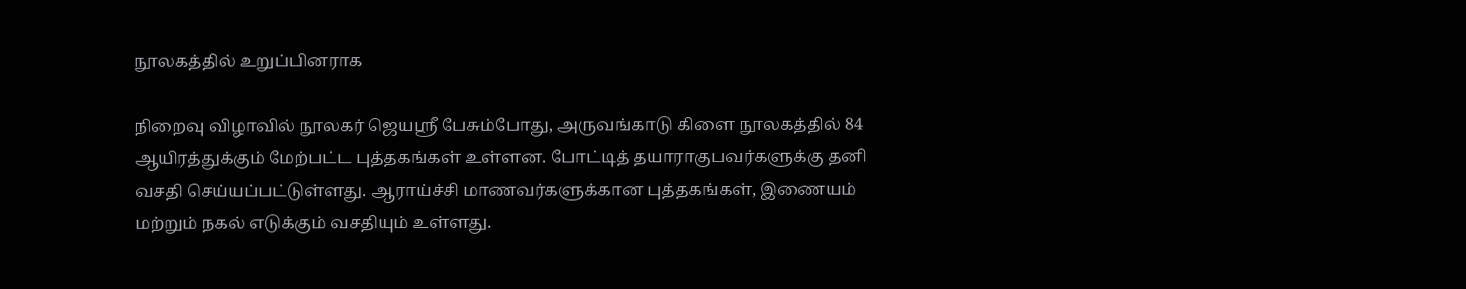நூலகத்தில் உறுப்பினராக

நிறைவு விழாவில் நூலகர் ஜெயஸ்ரீ பேசும்போது, அருவங்காடு கிளை நூலகத்தில் 84 ஆயிரத்துக்கும் மேற்பட்ட புத்தகங்கள் உள்ளன. போட்டித் தயாராகுபவர்களுக்கு தனி வசதி செய்யப்பட்டுள்ளது. ஆராய்ச்சி மாணவர்களுக்கான புத்தகங்கள், இணையம் மற்றும் நகல் எடுக்கும் வசதியும் உள்ளது.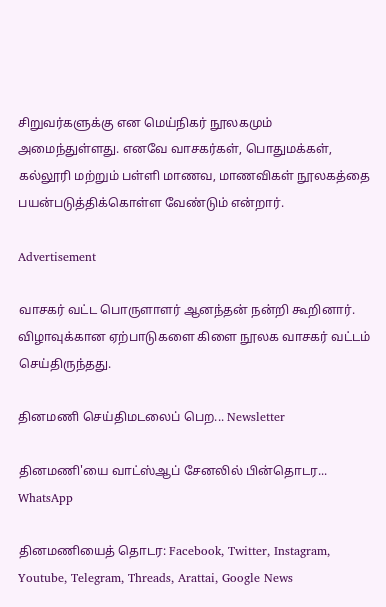சிறுவர்களுக்கு என மெய்நிகர் நூலகமும் அமைந்துள்ளது. எனவே வாசகர்கள், பொதுமக்கள், கல்லூரி மற்றும் பள்ளி மாணவ, மாணவிகள் நூலகத்தை பயன்படுத்திக்கொள்ள வேண்டும் என்றார்.

Advertisement

வாசகர் வட்ட பொருளாளர் ஆனந்தன் நன்றி கூறினார். விழாவுக்கான ஏற்பாடுகளை கிளை நூலக வாசகர் வட்டம் செய்திருந்தது.

தினமணி செய்திமடலைப் பெற... Newsletter

தினமணி'யை வாட்ஸ்ஆப் சேனலில் பின்தொடர... WhatsApp

தினமணியைத் தொடர: Facebook, Twitter, Instagram, Youtube, Telegram, Threads, Arattai, Google News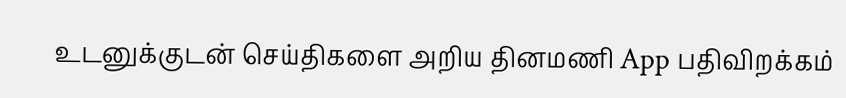உடனுக்குடன் செய்திகளை அறிய தினமணி App பதிவிறக்கம்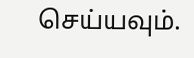செய்யவும்.